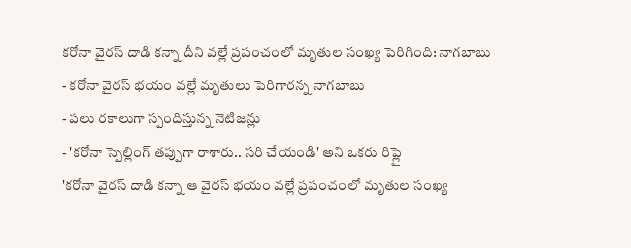కరోనా వైరస్ దాడి కన్నా దీని వల్లే ప్రపంచంలో మృతుల సంఖ్య పెరిగింది: నాగబాబు
- కరోనా వైరస్ భయం వల్లే మృతులు పెరిగారన్న నాగబాబు
- పలు రకాలుగా స్పందిస్తున్న నెటిజన్లు
- 'కరోనా స్పెల్లింగ్ తప్పుగా రాశారు.. సరి చేయండి' అని ఒకరు రిప్లై
'కరోనా వైరస్ దాడి కన్నా ఆ వైరస్ భయం వల్లే ప్రపంచంలో మృతుల సంఖ్య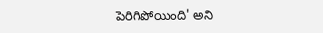పెరిగిపోయింది' అని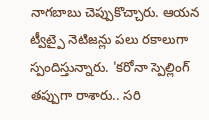నాగబాబు చెప్పుకొచ్చారు. ఆయన ట్వీట్పై నెటిజన్లు పలు రకాలుగా స్పందిస్తున్నారు. 'కరోనా స్పెల్లింగ్ తప్పుగా రాశారు.. సరి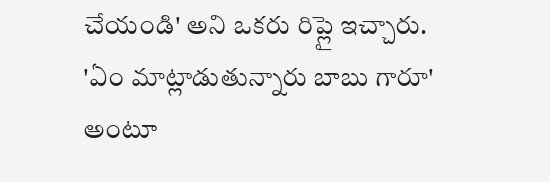చేయండి' అని ఒకరు రిప్లై ఇచ్చారు. 'ఏం మాట్లాడుతున్నారు బాబు గారూ' అంటూ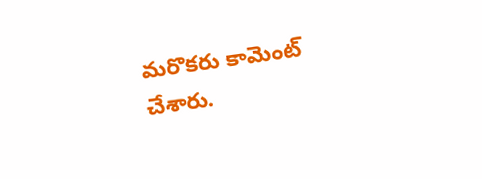మరొకరు కామెంట్ చేశారు.